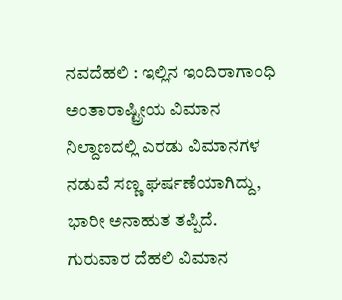ನವದೆಹಲಿ : ಇಲ್ಲಿನ ಇಂದಿರಾಗಾಂಧಿ ಅಂತಾರಾಷ್ಟ್ರೀಯ ವಿಮಾನ ನಿಲ್ದಾಣದಲ್ಲಿ ಎರಡು ವಿಮಾನಗಳ ನಡುವೆ ಸಣ್ಣ ಘರ್ಷಣೆಯಾಗಿದ್ದು, ಭಾರೀ ಅನಾಹುತ ತಪ್ಪಿದೆ.
ಗುರುವಾರ ದೆಹಲಿ ವಿಮಾನ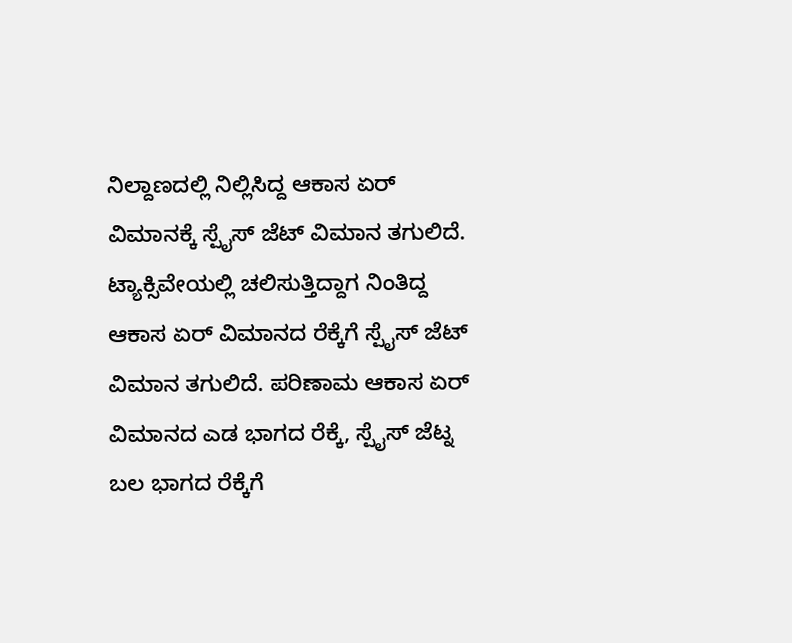ನಿಲ್ದಾಣದಲ್ಲಿ ನಿಲ್ಲಿಸಿದ್ದ ಆಕಾಸ ಏರ್ ವಿಮಾನಕ್ಕೆ ಸ್ಪೈಸ್ ಜೆಟ್ ವಿಮಾನ ತಗುಲಿದೆ. ಟ್ಯಾಕ್ಸಿವೇಯಲ್ಲಿ ಚಲಿಸುತ್ತಿದ್ದಾಗ ನಿಂತಿದ್ದ ಆಕಾಸ ಏರ್ ವಿಮಾನದ ರೆಕ್ಕೆಗೆ ಸ್ಪೈಸ್ ಜೆಟ್ ವಿಮಾನ ತಗುಲಿದೆ. ಪರಿಣಾಮ ಆಕಾಸ ಏರ್ ವಿಮಾನದ ಎಡ ಭಾಗದ ರೆಕ್ಕೆ, ಸ್ಪೈಸ್ ಜೆಟ್ನ ಬಲ ಭಾಗದ ರೆಕ್ಕೆಗೆ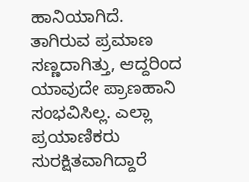ಹಾನಿಯಾಗಿದೆ.
ತಾಗಿರುವ ಪ್ರಮಾಣ ಸಣ್ಣದಾಗಿತ್ತು, ಆದ್ದರಿಂದ ಯಾವುದೇ ಪ್ರಾಣಹಾನಿ ಸಂಭವಿಸಿಲ್ಲ. ಎಲ್ಲಾ ಪ್ರಯಾಣಿಕರು ಸುರಕ್ಷಿತವಾಗಿದ್ದಾರೆ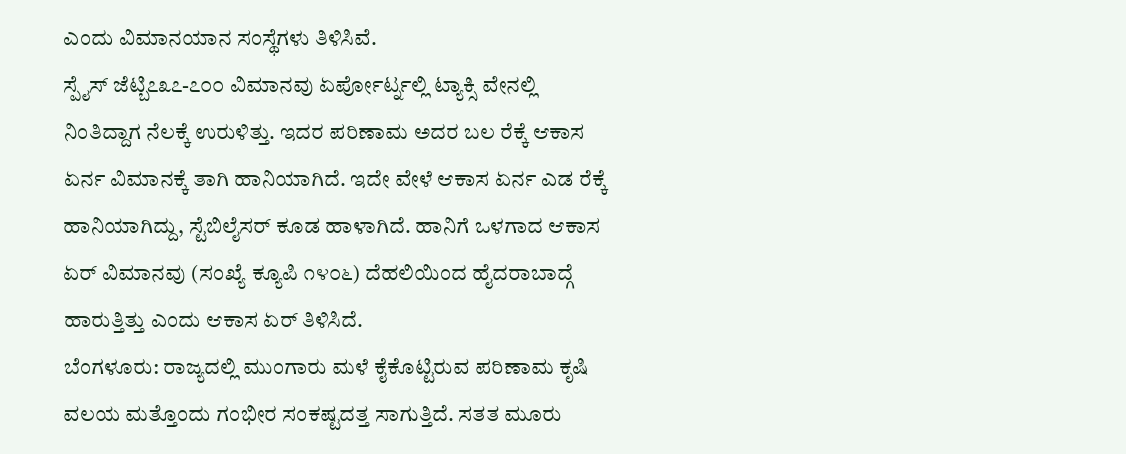ಎಂದು ವಿಮಾನಯಾನ ಸಂಸ್ಥೆಗಳು ತಿಳಿಸಿವೆ.
ಸ್ಪೈಸ್ ಜೆಟ್ಬಿ೭೩೭-೭೦೦ ವಿಮಾನವು ಏರ್ಪೋರ್ಟ್ನಲ್ಲಿ ಟ್ಯಾಕ್ಸಿ ವೇನಲ್ಲಿ ನಿಂತಿದ್ದಾಗ ನೆಲಕ್ಕೆ ಉರುಳಿತ್ತು. ಇದರ ಪರಿಣಾಮ ಅದರ ಬಲ ರೆಕ್ಕೆ ಆಕಾಸ ಏರ್ನ ವಿಮಾನಕ್ಕೆ ತಾಗಿ ಹಾನಿಯಾಗಿದೆ. ಇದೇ ವೇಳೆ ಆಕಾಸ ಏರ್ನ ಎಡ ರೆಕ್ಕೆ ಹಾನಿಯಾಗಿದ್ದು, ಸ್ಟೆಬಿಲೈಸರ್ ಕೂಡ ಹಾಳಾಗಿದೆ. ಹಾನಿಗೆ ಒಳಗಾದ ಆಕಾಸ ಏರ್ ವಿಮಾನವು (ಸಂಖ್ಯೆ ಕ್ಯೂಪಿ ೧೪೦೬) ದೆಹಲಿಯಿಂದ ಹೈದರಾಬಾದ್ಗೆ ಹಾರುತ್ತಿತ್ತು ಎಂದು ಆಕಾಸ ಏರ್ ತಿಳಿಸಿದೆ.
ಬೆಂಗಳೂರು: ರಾಜ್ಯದಲ್ಲಿ ಮುಂಗಾರು ಮಳೆ ಕೈಕೊಟ್ಟಿರುವ ಪರಿಣಾಮ ಕೃಷಿ ವಲಯ ಮತ್ತೊಂದು ಗಂಭೀರ ಸಂಕಷ್ಟದತ್ತ ಸಾಗುತ್ತಿದೆ. ಸತತ ಮೂರು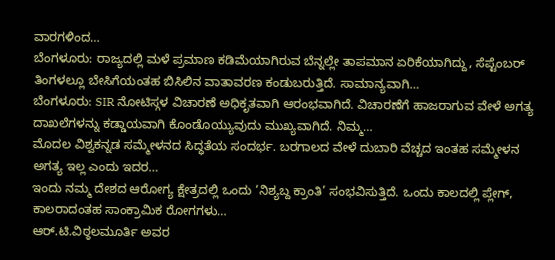ವಾರಗಳಿಂದ…
ಬೆಂಗಳೂರು: ರಾಜ್ಯದಲ್ಲಿ ಮಳೆ ಪ್ರಮಾಣ ಕಡಿಮೆಯಾಗಿರುವ ಬೆನ್ನಲ್ಲೇ ತಾಪಮಾನ ಏರಿಕೆಯಾಗಿದ್ದು, ಸೆಪ್ಟೆಂಬರ್ ತಿಂಗಳಲ್ಲೂ ಬೇಸಿಗೆಯಂತಹ ಬಿಸಿಲಿನ ವಾತಾವರಣ ಕಂಡುಬರುತ್ತಿದೆ. ಸಾಮಾನ್ಯವಾಗಿ…
ಬೆಂಗಳೂರು: SIR ನೋಟಿಸ್ಗಳ ವಿಚಾರಣೆ ಅಧಿಕೃತವಾಗಿ ಆರಂಭವಾಗಿದೆ. ವಿಚಾರಣೆಗೆ ಹಾಜರಾಗುವ ವೇಳೆ ಅಗತ್ಯ ದಾಖಲೆಗಳನ್ನು ಕಡ್ಡಾಯವಾಗಿ ಕೊಂಡೊಯ್ಯುವುದು ಮುಖ್ಯವಾಗಿದೆ. ನಿಮ್ಮ…
ಮೊದಲ ವಿಶ್ವಕನ್ನಡ ಸಮ್ಮೇಳನದ ಸಿದ್ಧತೆಯ ಸಂದರ್ಭ. ಬರಗಾಲದ ವೇಳೆ ದುಬಾರಿ ವೆಚ್ಚದ ಇಂತಹ ಸಮ್ಮೇಳನ ಅಗತ್ಯ ಇಲ್ಲ ಎಂದು ಇದರ…
ಇಂದು ನಮ್ಮ ದೇಶದ ಆರೋಗ್ಯ ಕ್ಷೇತ್ರದಲ್ಲಿ ಒಂದು ‘ನಿಶ್ಯಬ್ದ ಕ್ರಾಂತಿ’ ಸಂಭವಿಸುತ್ತಿದೆ. ಒಂದು ಕಾಲದಲ್ಲಿ ಪ್ಲೇಗ್, ಕಾಲರಾದಂತಹ ಸಾಂಕ್ರಾಮಿಕ ರೋಗಗಳು…
ಆರ್.ಟಿ.ವಿಠ್ಠಲಮೂರ್ತಿ ಅವರ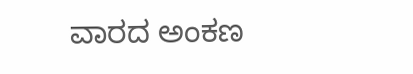ವಾರದ ಅಂಕಣ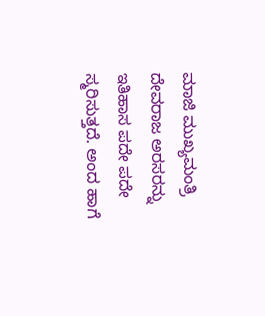ಮಾಜಿ ಮುಖ್ಯಮಂತ್ರಿ ದೇವರಾಜ ಅರಸರನ್ನು ಇತಿಹಾಸ ಪದೇ ಪದೇ ಸ್ಮರಿಸುತ್ತದೆ. ಅಂದ ಹಾಗೆ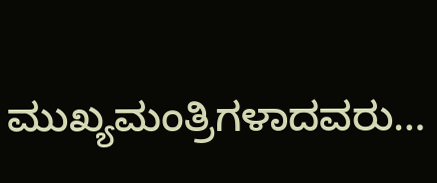ಮುಖ್ಯಮಂತ್ರಿಗಳಾದವರು…